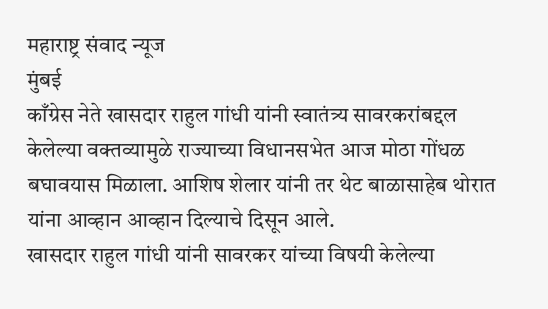महाराष्ट्र संवाद न्यूज
मुंबई
काँग्रेस नेते खासदार राहुल गांधी यांनी स्वातंत्र्य सावरकरांबद्दल केलेल्या वक्तव्यामुळे राज्याच्या विधानसभेत आज मोठा गोंधळ बघावयास मिळाला. आशिष शेलार यांनी तर थेट बाळासाहेब थोरात यांना आव्हान आव्हान दिल्याचे दिसून आले.
खासदार राहुल गांधी यांनी सावरकर यांच्या विषयी केलेल्या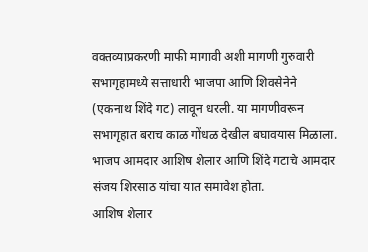वक्तव्याप्रकरणी माफी मागावी अशी मागणी गुरुवारी सभागृहामध्ये सत्ताधारी भाजपा आणि शिवसेनेने (एकनाथ शिंदे गट) लावून धरली. या मागणीवरून सभागृहात बराच काळ गोंधळ देखील बघावयास मिळाला. भाजप आमदार आशिष शेलार आणि शिंदे गटाचे आमदार संजय शिरसाठ यांचा यात समावेश होता.
आशिष शेलार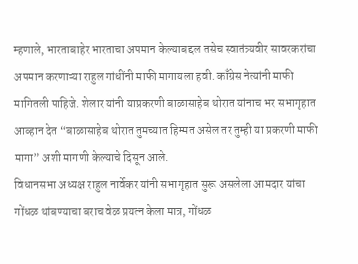म्हणाले, भारताबाहेर भारताचा अपमान केल्याबद्दल तसेच स्वातंत्र्यवीर सावरकरांचा अपमान करणाऱ्या राहुल गांधींनी माफी मागायला हवी. काँग्रेस नेत्यांनी माफी मागितली पाहिजे. शेलार यांनी याप्रकरणी बाळासाहेब थोरात यांनाच भर सभागृहात आव्हान देत “बाळासाहेब थोरात तुमच्यात हिम्मत असेल तर तुम्ही या प्रकरणी माफी मागा” अशी मागणी केल्याचे दिसून आले.
विधानसभा अध्यक्ष राहुल नार्वेकर यांनी सभागृहात सुरू असलेला आमदार यांचा गोंधळ थांबण्याचा बराच वेळ प्रयत्न केला मात्र, गोंधळ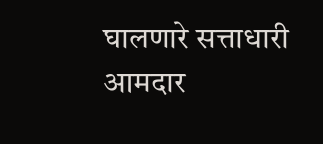घालणारे सत्ताधारी आमदार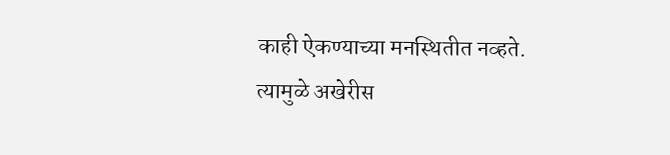काही ऐकण्याच्या मनस्थितीत नव्हते. त्यामुळे अखेरीस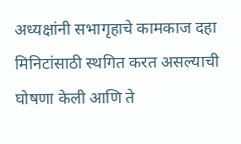अध्यक्षांनी सभागृहाचे कामकाज दहा मिनिटांसाठी स्थगित करत असल्याची घोषणा केली आणि ते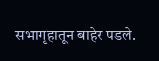सभागृहातून बाहेर पडले.